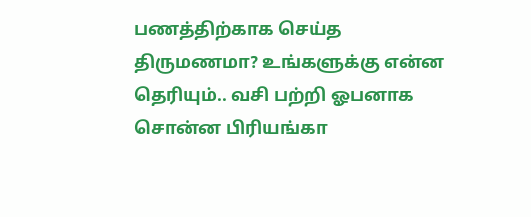பணத்திற்காக செய்த திருமணமா? உங்களுக்கு என்ன தெரியும்.. வசி பற்றி ஓபனாக சொன்ன பிரியங்கா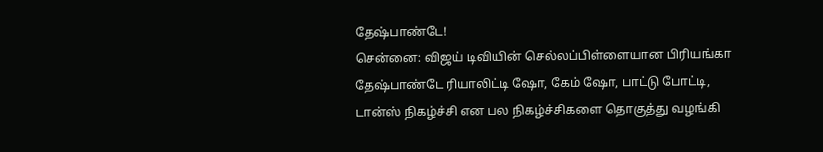தேஷ்பாண்டே!
சென்னை: விஜய் டிவியின் செல்லப்பிள்ளையான பிரியங்கா தேஷ்பாண்டே ரியாலிட்டி ஷோ, கேம் ஷோ, பாட்டு போட்டி, டான்ஸ் நிகழ்ச்சி என பல நிகழ்ச்சிகளை தொகுத்து வழங்கி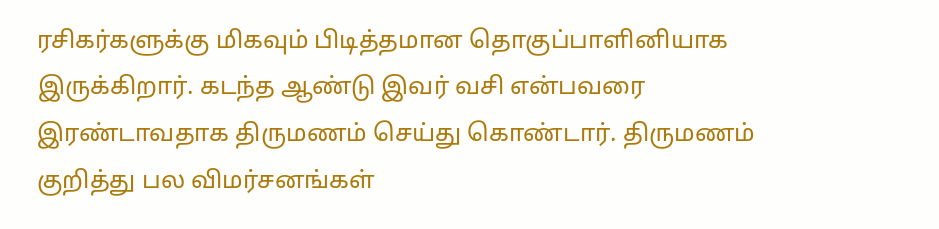ரசிகர்களுக்கு மிகவும் பிடித்தமான தொகுப்பாளினியாக இருக்கிறார். கடந்த ஆண்டு இவர் வசி என்பவரை இரண்டாவதாக திருமணம் செய்து கொண்டார். திருமணம் குறித்து பல விமர்சனங்கள்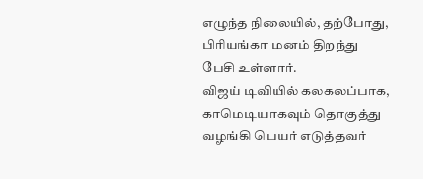எழுந்த நிலையில், தற்போது, பிரியங்கா மனம் திறந்து பேசி உள்ளார்.
விஜய் டிவியில் கலகலப்பாக, காமெடியாகவும் தொகுத்து வழங்கி பெயர் எடுத்தவர்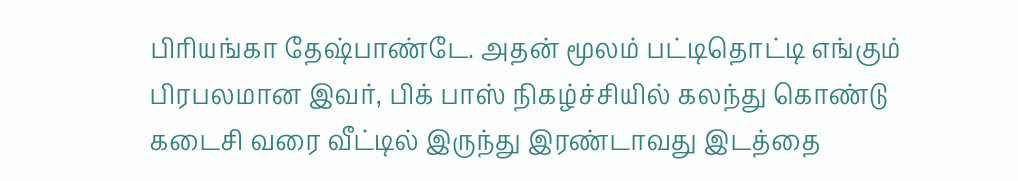பிரியங்கா தேஷ்பாண்டே. அதன் மூலம் பட்டிதொட்டி எங்கும் பிரபலமான இவர், பிக் பாஸ் நிகழ்ச்சியில் கலந்து கொண்டு கடைசி வரை வீட்டில் இருந்து இரண்டாவது இடத்தை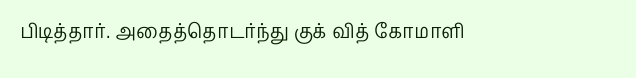பிடித்தார். அதைத்தொடர்ந்து குக் வித் கோமாளி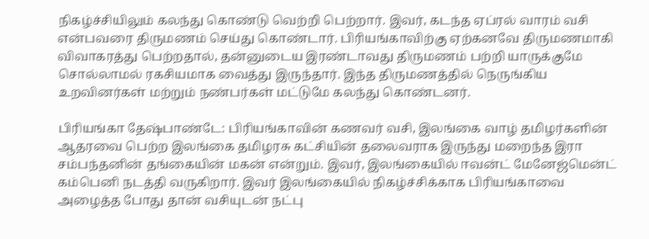நிகழ்ச்சியிலும் கலந்து கொண்டு வெற்றி பெற்றார். இவர், கடந்த ஏப்ரல் வாரம் வசி என்பவரை திருமணம் செய்து கொண்டார். பிரியங்காவிற்கு ஏற்கனவே திருமணமாகி விவாகரத்து பெற்றதால், தன்னுடைய இரண்டாவது திருமணம் பற்றி யாருக்குமே சொல்லாமல் ரகசியமாக வைத்து இருந்தார். இந்த திருமணத்தில் நெருங்கிய உறவினர்கள் மற்றும் நண்பர்கள் மட்டுமே கலந்து கொண்டனர்.

பிரியங்கா தேஷ்பாண்டே: பிரியங்காவின் கணவர் வசி, இலங்கை வாழ் தமிழர்களின் ஆதரவை பெற்ற இலங்கை தமிழரசு கட்சியின் தலைவராக இருந்து மறைந்த இரா சம்பந்தனின் தங்கையின் மகன் என்றும். இவர், இலங்கையில் ஈவன்ட் மேனேஜ்மென்ட் கம்பெனி நடத்தி வருகிறார். இவர் இலங்கையில் நிகழ்ச்சிக்காக பிரியங்காவை அழைத்த போது தான் வசியுடன் நட்பு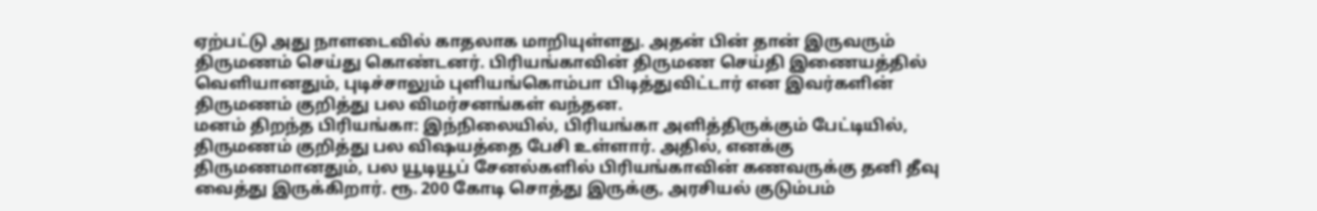ஏற்பட்டு அது நாளடைவில் காதலாக மாறியுள்ளது. அதன் பின் தான் இருவரும் திருமணம் செய்து கொண்டனர். பிரியங்காவின் திருமண செய்தி இணையத்தில் வெளியானதும், புடிச்சாலும் புளியங்கொம்பா பிடித்துவிட்டார் என இவர்களின் திருமணம் குறித்து பல விமர்சனங்கள் வந்தன.
மனம் திறந்த பிரியங்கா: இந்நிலையில், பிரியங்கா அளித்திருக்கும் பேட்டியில், திருமணம் குறித்து பல விஷயத்தை பேசி உள்ளார். அதில், எனக்கு திருமணமானதும், பல யூடியூப் சேனல்களில் பிரியங்காவின் கணவருக்கு தனி தீவு வைத்து இருக்கிறார். ரூ. 200 கோடி சொத்து இருக்கு, அரசியல் குடும்பம்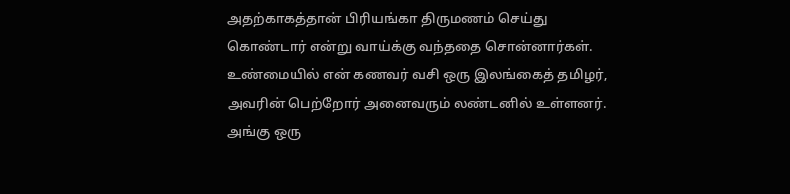அதற்காகத்தான் பிரியங்கா திருமணம் செய்து கொண்டார் என்று வாய்க்கு வந்ததை சொன்னார்கள். உண்மையில் என் கணவர் வசி ஒரு இலங்கைத் தமிழர், அவரின் பெற்றோர் அனைவரும் லண்டனில் உள்ளனர். அங்கு ஒரு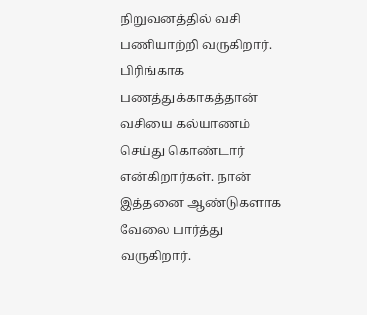நிறுவனத்தில் வசி பணியாற்றி வருகிறார். பிரிங்காக பணத்துக்காகத்தான் வசியை கல்யாணம் செய்து கொண்டார் என்கிறார்கள். நான் இத்தனை ஆண்டுகளாக வேலை பார்த்து வருகிறார்.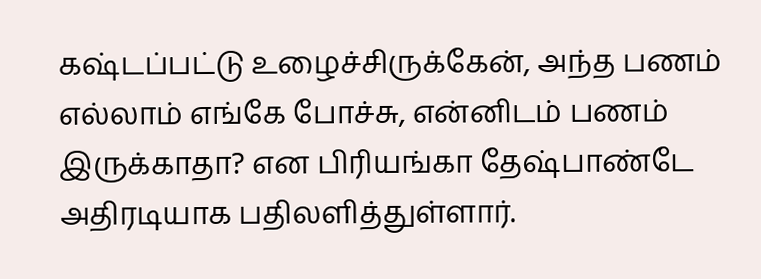கஷ்டப்பட்டு உழைச்சிருக்கேன், அந்த பணம் எல்லாம் எங்கே போச்சு, என்னிடம் பணம் இருக்காதா? என பிரியங்கா தேஷ்பாண்டே அதிரடியாக பதிலளித்துள்ளார்.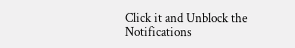Click it and Unblock the Notifications